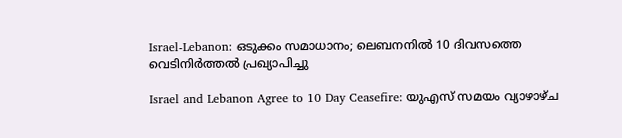Israel-Lebanon: ഒടുക്കം സമാധാനം; ലെബനനില്‍ 10 ദിവസത്തെ വെടിനിര്‍ത്തല്‍ പ്രഖ്യാപിച്ചു

Israel and Lebanon Agree to 10 Day Ceasefire: യുഎസ് സമയം വ്യാഴാഴ്ച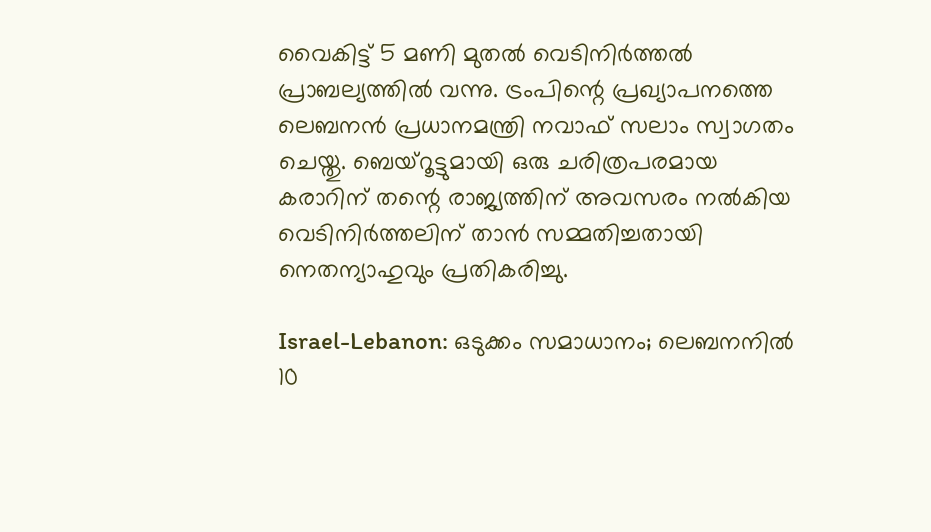വൈകിട്ട് 5 മണി മുതല്‍ വെടിനിര്‍ത്തല്‍ പ്രാബല്യത്തില്‍ വന്നു. ട്രംപിന്റെ പ്രഖ്യാപനത്തെ ലെബനന്‍ പ്രധാനമന്ത്രി നവാഫ് സലാം സ്വാഗതം ചെയ്തു. ബെയ്‌റൂട്ടുമായി ഒരു ചരിത്രപരമായ കരാറിന് തന്റെ രാജ്യത്തിന് അവസരം നല്‍കിയ വെടിനിര്‍ത്തലിന് താന്‍ സമ്മതിച്ചതായി നെതന്യാഹുവും പ്രതികരിച്ചു.

Israel-Lebanon: ഒടുക്കം സമാധാനം; ലെബനനില്‍ 10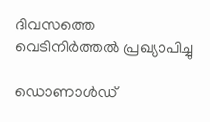ദിവസത്തെ വെടിനിര്‍ത്തല്‍ പ്രഖ്യാപിച്ചു

ഡൊണാൾഡ്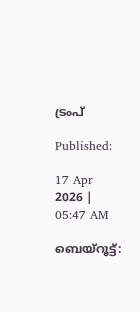ട്രംപ്

Published:

17 Apr 2026 | 05:47 AM

ബെയ്‌റൂട്ട്: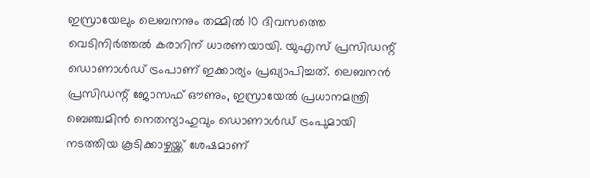ഇസ്രായേലും ലെബനനും തമ്മില്‍ 10 ദിവസത്തെ വെടിനിര്‍ത്തല്‍ കരാറിന് ധാരണയായി. യുഎസ് പ്രസിഡന്റ് ഡൊണാള്‍ഡ് ട്രംപാണ് ഇക്കാര്യം പ്രഖ്യാപിച്ചത്. ലെബനന്‍ പ്രസിഡന്റ് ജോസഫ് ഔണും, ഇസ്രായേല്‍ പ്രധാനമന്ത്രി ബെഞ്ചമിന്‍ നെതന്യാഹുവും ഡൊണാള്‍ഡ് ട്രംപുമായി നടത്തിയ കൂടിക്കാഴ്ചയ്ക്ക് ശേഷമാണ്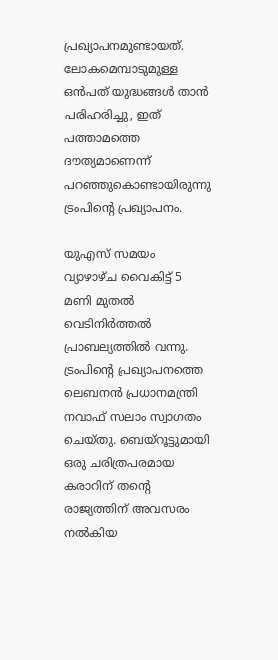പ്രഖ്യാപനമുണ്ടായത്. ലോകമെമ്പാടുമുള്ള ഒന്‍പത് യുദ്ധങ്ങള്‍ താന്‍ പരിഹരിച്ചു, ഇത് പത്താമത്തെ ദൗത്യമാണെന്ന് പറഞ്ഞുകൊണ്ടായിരുന്നു ട്രംപിന്റെ പ്രഖ്യാപനം.

യുഎസ് സമയം വ്യാഴാഴ്ച വൈകിട്ട് 5 മണി മുതല്‍ വെടിനിര്‍ത്തല്‍ പ്രാബല്യത്തില്‍ വന്നു. ട്രംപിന്റെ പ്രഖ്യാപനത്തെ ലെബനന്‍ പ്രധാനമന്ത്രി നവാഫ് സലാം സ്വാഗതം ചെയ്തു. ബെയ്‌റൂട്ടുമായി ഒരു ചരിത്രപരമായ കരാറിന് തന്റെ രാജ്യത്തിന് അവസരം നല്‍കിയ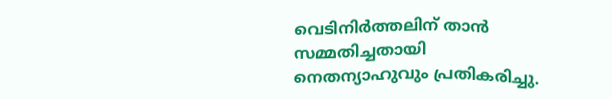വെടിനിര്‍ത്തലിന് താന്‍ സമ്മതിച്ചതായി നെതന്യാഹുവും പ്രതികരിച്ചു.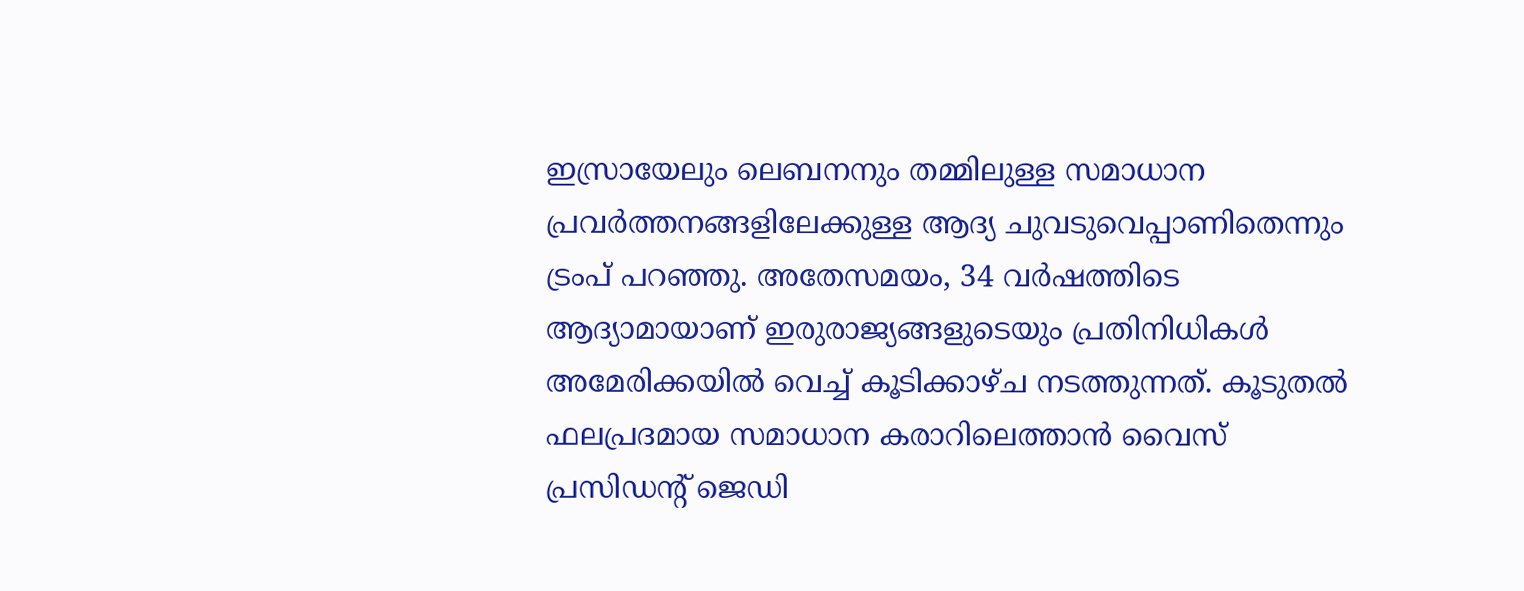ഇസ്രായേലും ലെബനനും തമ്മിലുള്ള സമാധാന പ്രവര്‍ത്തനങ്ങളിലേക്കുള്ള ആദ്യ ചുവടുവെപ്പാണിതെന്നും ട്രംപ് പറഞ്ഞു. അതേസമയം, 34 വര്‍ഷത്തിടെ ആദ്യാമായാണ് ഇരുരാജ്യങ്ങളുടെയും പ്രതിനിധികള്‍ അമേരിക്കയില്‍ വെച്ച് കൂടിക്കാഴ്ച നടത്തുന്നത്. കൂടുതല്‍ ഫലപ്രദമായ സമാധാന കരാറിലെത്താന്‍ വൈസ് പ്രസിഡന്റ് ജെഡി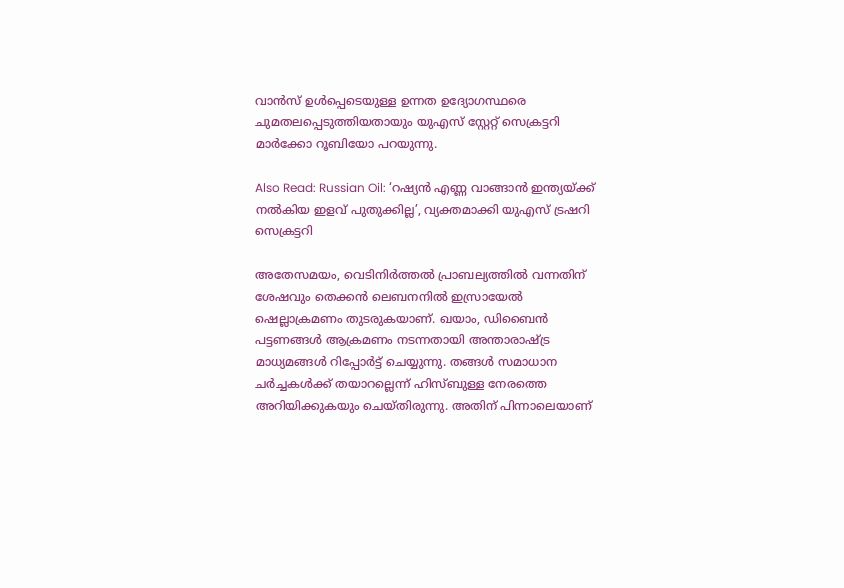വാന്‍സ് ഉള്‍പ്പെടെയുള്ള ഉന്നത ഉദ്യോഗസ്ഥരെ ചുമതലപ്പെടുത്തിയതായും യുഎസ് സ്റ്റേറ്റ് സെക്രട്ടറി മാര്‍ക്കോ റൂബിയോ പറയുന്നു.

Also Read: Russian Oil: ‘റഷ്യൻ എണ്ണ വാങ്ങാൻ ഇന്ത്യയ്ക്ക് നൽകിയ ഇളവ് പുതുക്കില്ല’, വ്യക്തമാക്കി യുഎസ് ട്രഷറി സെക്രട്ടറി

അതേസമയം, വെടിനിര്‍ത്തല്‍ പ്രാബല്യത്തില്‍ വന്നതിന് ശേഷവും തെക്കന്‍ ലെബനനില്‍ ഇസ്രായേല്‍ ഷെല്ലാക്രമണം തുടരുകയാണ്. ഖയാം, ഡിബൈന്‍ പട്ടണങ്ങള്‍ ആക്രമണം നടന്നതായി അന്താരാഷ്ട്ര മാധ്യമങ്ങള്‍ റിപ്പോര്‍ട്ട് ചെയ്യുന്നു. തങ്ങള്‍ സമാധാന ചര്‍ച്ചകള്‍ക്ക് തയാറല്ലെന്ന് ഹിസ്ബുള്ള നേരത്തെ അറിയിക്കുകയും ചെയ്തിരുന്നു. അതിന് പിന്നാലെയാണ്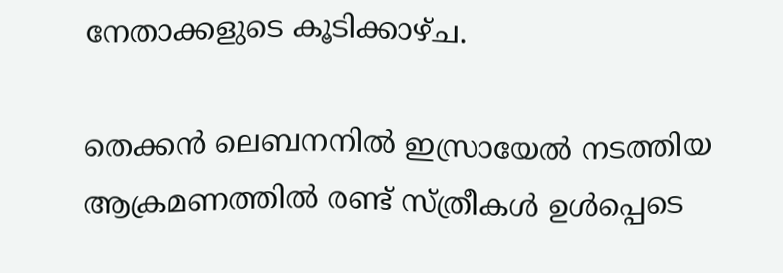നേതാക്കളുടെ കൂടിക്കാഴ്ച.

തെക്കന്‍ ലെബനനില്‍ ഇസ്രായേല്‍ നടത്തിയ ആക്രമണത്തില്‍ രണ്ട് സ്ത്രീകള്‍ ഉള്‍പ്പെടെ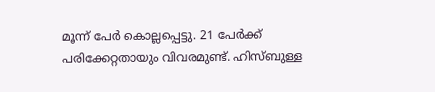മൂന്ന് പേര്‍ കൊല്ലപ്പെട്ടു. 21 പേര്‍ക്ക് പരിക്കേറ്റതായും വിവരമുണ്ട്. ഹിസ്ബുള്ള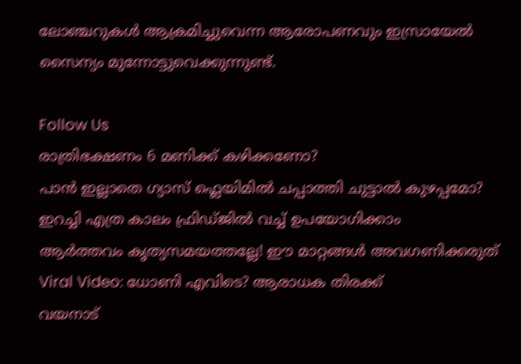ലോഞ്ചറുകള്‍ ആക്രമിച്ചുവെന്ന ആരോപണവും ഇസ്രായേല്‍ സൈന്യം മുന്നോട്ടുവെക്കുന്നുണ്ട്.

Follow Us
രാത്രിഭക്ഷണം 6 മണിക്ക് കഴിക്കണോ?
പാന്‍ ഇല്ലാതെ ഗ്യാസ് ഫ്ലെയിമിൽ ചപ്പാത്തി ചുട്ടാല്‍ കുഴപ്പമോ?
ഇറച്ചി എത്ര കാലം ഫ്രിഡ്ജിൽ വച്ച് ഉപയോഗിക്കാം
ആർത്തവം കൃത്യസമയത്തല്ലേ! ഈ മാറ്റങ്ങൾ അവഗണിക്കരുത്
Viral Video: ധോണി എവിടെ? ആരാധക തിരക്ക്
വയനാട്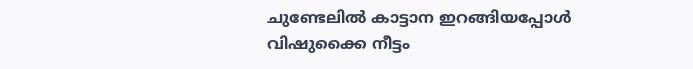ചുണ്ടേലിൽ കാട്ടാന ഇറങ്ങിയപ്പോൾ
വിഷുക്കൈ നീട്ടം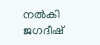നൽകി ജഗദീഷ്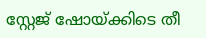സ്റ്റേജ് ഷോയ്ക്കിടെ തീ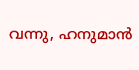വന്നു, ഹനുമാൻ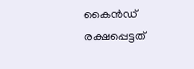കൈൻഡ് രക്ഷപ്പെട്ടത്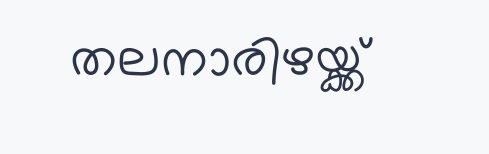തലനാരിഴയ്ക്ക്